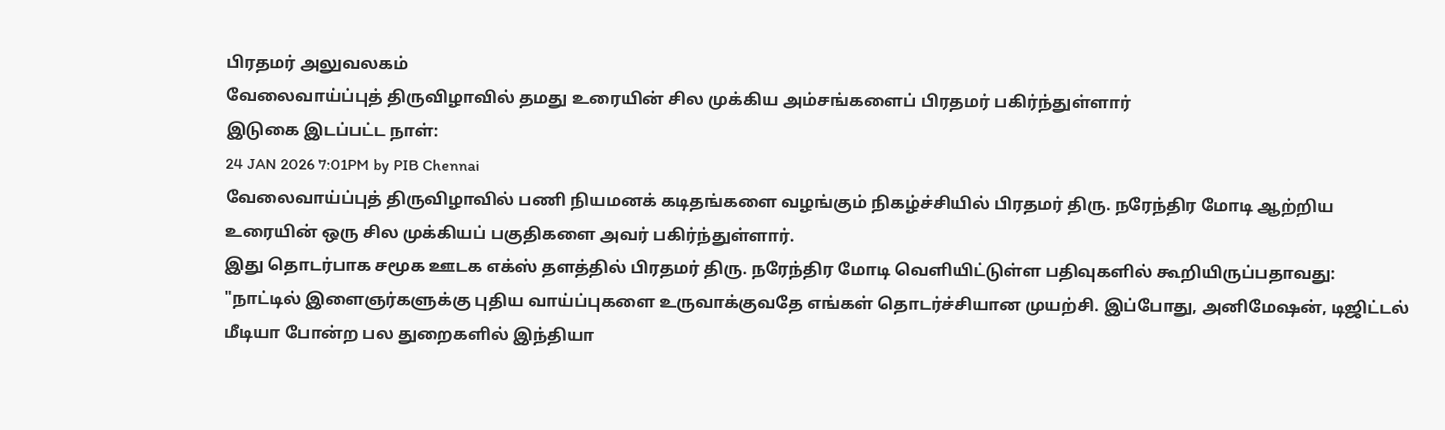பிரதமர் அலுவலகம்
வேலைவாய்ப்புத் திருவிழாவில் தமது உரையின் சில முக்கிய அம்சங்களைப் பிரதமர் பகிர்ந்துள்ளார்
இடுகை இடப்பட்ட நாள்:
24 JAN 2026 7:01PM by PIB Chennai
வேலைவாய்ப்புத் திருவிழாவில் பணி நியமனக் கடிதங்களை வழங்கும் நிகழ்ச்சியில் பிரதமர் திரு. நரேந்திர மோடி ஆற்றிய உரையின் ஒரு சில முக்கியப் பகுதிகளை அவர் பகிர்ந்துள்ளார்.
இது தொடர்பாக சமூக ஊடக எக்ஸ் தளத்தில் பிரதமர் திரு. நரேந்திர மோடி வெளியிட்டுள்ள பதிவுகளில் கூறியிருப்பதாவது:
"நாட்டில் இளைஞர்களுக்கு புதிய வாய்ப்புகளை உருவாக்குவதே எங்கள் தொடர்ச்சியான முயற்சி. இப்போது, அனிமேஷன், டிஜிட்டல் மீடியா போன்ற பல துறைகளில் இந்தியா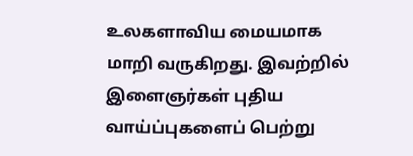உலகளாவிய மையமாக மாறி வருகிறது. இவற்றில் இளைஞர்கள் புதிய வாய்ப்புகளைப் பெற்று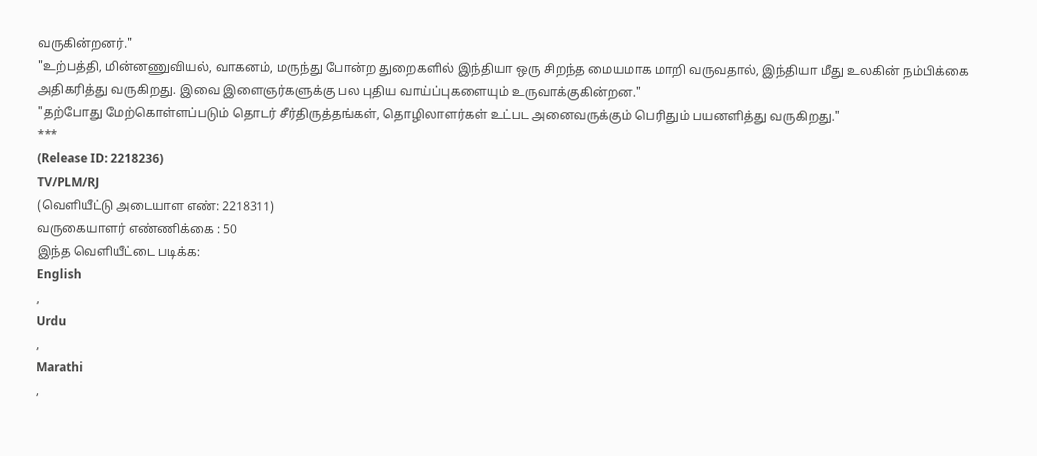வருகின்றனர்."
"உற்பத்தி, மின்னணுவியல், வாகனம், மருந்து போன்ற துறைகளில் இந்தியா ஒரு சிறந்த மையமாக மாறி வருவதால், இந்தியா மீது உலகின் நம்பிக்கை அதிகரித்து வருகிறது. இவை இளைஞர்களுக்கு பல புதிய வாய்ப்புகளையும் உருவாக்குகின்றன."
"தற்போது மேற்கொள்ளப்படும் தொடர் சீர்திருத்தங்கள், தொழிலாளர்கள் உட்பட அனைவருக்கும் பெரிதும் பயனளித்து வருகிறது."
***
(Release ID: 2218236)
TV/PLM/RJ
(வெளியீட்டு அடையாள எண்: 2218311)
வருகையாளர் எண்ணிக்கை : 50
இந்த வெளியீட்டை படிக்க:
English
,
Urdu
,
Marathi
,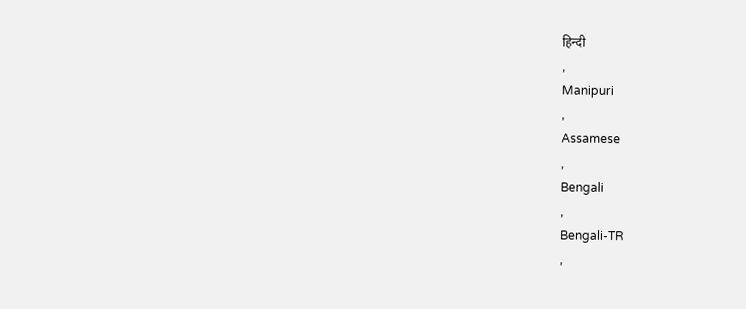हिन्दी
,
Manipuri
,
Assamese
,
Bengali
,
Bengali-TR
,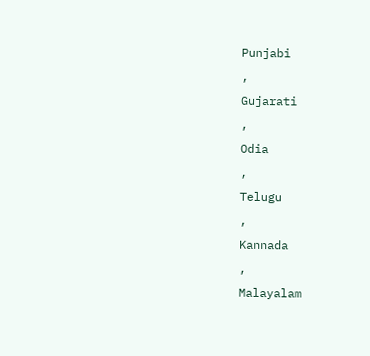Punjabi
,
Gujarati
,
Odia
,
Telugu
,
Kannada
,
Malayalam